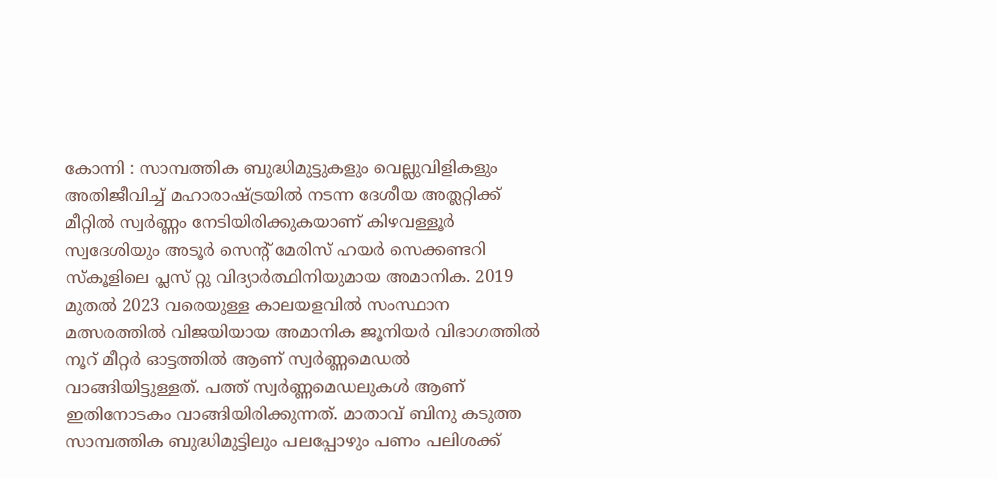കോന്നി : സാമ്പത്തിക ബുദ്ധിമുട്ടുകളും വെല്ലുവിളികളും അതിജീവിച്ച് മഹാരാഷ്ട്രയിൽ നടന്ന ദേശീയ അത്ലറ്റിക്ക് മീറ്റിൽ സ്വർണ്ണം നേടിയിരിക്കുകയാണ് കിഴവള്ളൂർ സ്വദേശിയും അടൂർ സെന്റ് മേരിസ് ഹയർ സെക്കണ്ടറി സ്കൂളിലെ പ്ലസ് റ്റു വിദ്യാർത്ഥിനിയുമായ അമാനിക. 2019 മുതൽ 2023 വരെയുള്ള കാലയളവിൽ സംസ്ഥാന മത്സരത്തിൽ വിജയിയായ അമാനിക ജൂനിയർ വിഭാഗത്തിൽ നൂറ് മീറ്റർ ഓട്ടത്തിൽ ആണ് സ്വർണ്ണമെഡൽ വാങ്ങിയിട്ടുള്ളത്. പത്ത് സ്വർണ്ണമെഡലുകൾ ആണ് ഇതിനോടകം വാങ്ങിയിരിക്കുന്നത്. മാതാവ് ബിനു കടുത്ത സാമ്പത്തിക ബുദ്ധിമുട്ടിലും പലപ്പോഴും പണം പലിശക്ക്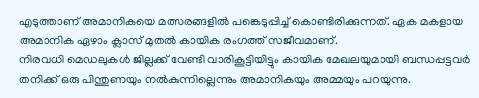എടുത്താണ് അമാനികയെ മത്സരങ്ങളിൽ പങ്കെടുപ്പിച്ച് കൊണ്ടിരിക്കുന്നത്. ഏക മകളായ അമാനിക ഏഴാം ക്ലാസ് മുതൽ കായിക രംഗത്ത് സജീവമാണ്.
നിരവധി മെഡലുകൾ ജില്ലക്ക് വേണ്ടി വാരികൂട്ടിയിട്ടും കായിക മേഖലയുമായി ബന്ധപ്പട്ടവർ തനിക്ക് ഒരു പിന്തുണയും നൽകുന്നില്ലെന്നും അമാനികയും അമ്മയും പറയുന്നു.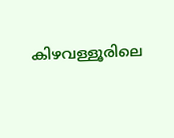കിഴവള്ളൂരിലെ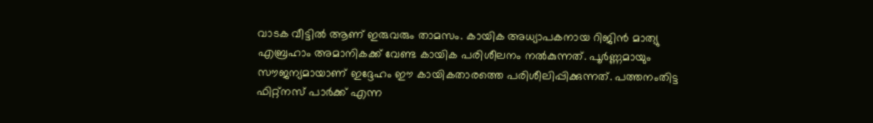വാടക വീട്ടിൽ ആണ് ഇരുവരും താമസം. കായിക അധ്യാപകനായ റിജിൻ മാത്യു എബ്രഹാം അമാനികക്ക് വേണ്ട കായിക പരിശീലനം നൽകുന്നത്. പൂർണ്ണമായും സൗജന്യമായാണ് ഇദ്ദേഹം ഈ കായികതാരത്തെ പരിശീലിപ്പിക്കുന്നത്. പത്തനംതിട്ട ഫിറ്റ്നസ് പാർക്ക് എന്ന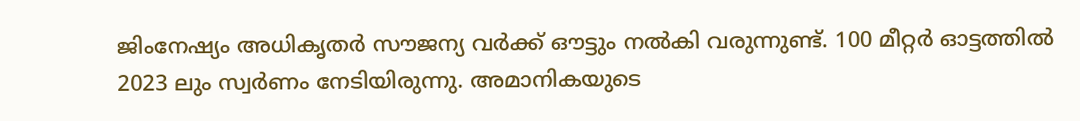ജിംനേഷ്യം അധികൃതർ സൗജന്യ വർക്ക് ഔട്ടും നൽകി വരുന്നുണ്ട്. 100 മീറ്റർ ഓട്ടത്തിൽ 2023 ലും സ്വർണം നേടിയിരുന്നു. അമാനികയുടെ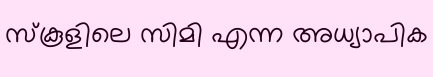സ്കൂളിലെ സിമി എന്ന അധ്യാപിക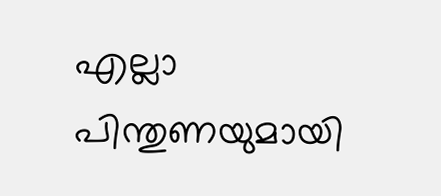എല്ലാ പിന്തുണയുമായി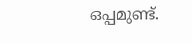ഒപ്പമുണ്ട്.